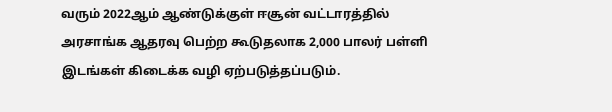வரும் 2022ஆம் ஆண்டுக்குள் ஈசூன் வட்டாரத்தில் அரசாங்க ஆதரவு பெற்ற கூடுதலாக 2,000 பாலர் பள்ளி இடங்கள் கிடைக்க வழி ஏற்படுத்தப்படும்.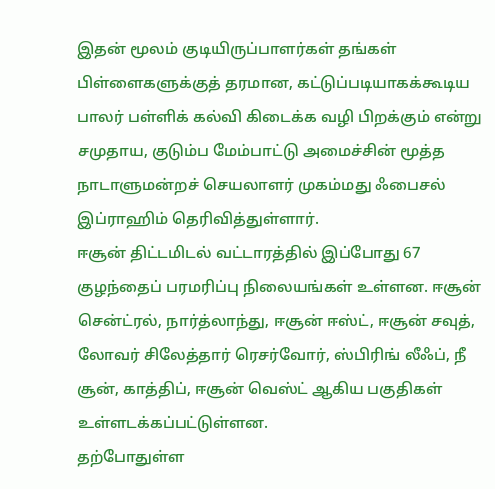இதன் மூலம் குடியிருப்பாளர்கள் தங்கள் பிள்ளைகளுக்குத் தரமான, கட்டுப்படியாகக்கூடிய பாலர் பள்ளிக் கல்வி கிடைக்க வழி பிறக்கும் என்று சமுதாய, குடும்ப மேம்பாட்டு அமைச்சின் மூத்த நாடாளுமன்றச் செயலாளர் முகம்மது ஃபைசல் இப்ராஹிம் தெரிவித்துள்ளார்.
ஈசூன் திட்டமிடல் வட்டாரத்தில் இப்போது 67 குழந்தைப் பரமரிப்பு நிலையங்கள் உள்ளன. ஈசூன் சென்ட்ரல், நார்த்லாந்து, ஈசூன் ஈஸ்ட், ஈசூன் சவுத், லோவர் சிலேத்தார் ரெசர்வோர், ஸ்பிரிங் லீஃப், நீ சூன், காத்திப், ஈசூன் வெஸ்ட் ஆகிய பகுதிகள் உள்ளடக்கப்பட்டுள்ளன.
தற்போதுள்ள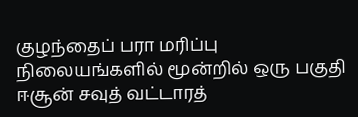குழந்தைப் பரா மரிப்பு நிலையங்களில் மூன்றில் ஒரு பகுதி ஈசூன் சவுத் வட்டாரத்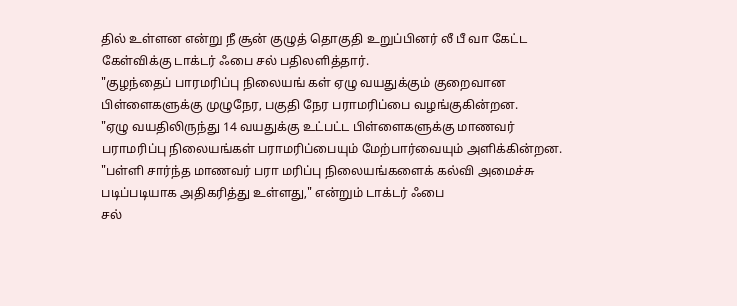தில் உள்ளன என்று நீ சூன் குழுத் தொகுதி உறுப்பினர் லீ பீ வா கேட்ட கேள்விக்கு டாக்டர் ஃபை சல் பதிலளித்தார்.
"குழந்தைப் பாரமரிப்பு நிலையங் கள் ஏழு வயதுக்கும் குறைவான பிள்ளைகளுக்கு முழுநேர, பகுதி நேர பராமரிப்பை வழங்குகின்றன.
"ஏழு வயதிலிருந்து 14 வயதுக்கு உட்பட்ட பிள்ளைகளுக்கு மாணவர் பராமரிப்பு நிலையங்கள் பராமரிப்பையும் மேற்பார்வையும் அளிக்கின்றன.
"பள்ளி சார்ந்த மாணவர் பரா மரிப்பு நிலையங்களைக் கல்வி அமைச்சு படிப்படியாக அதிகரித்து உள்ளது," என்றும் டாக்டர் ஃபை
சல்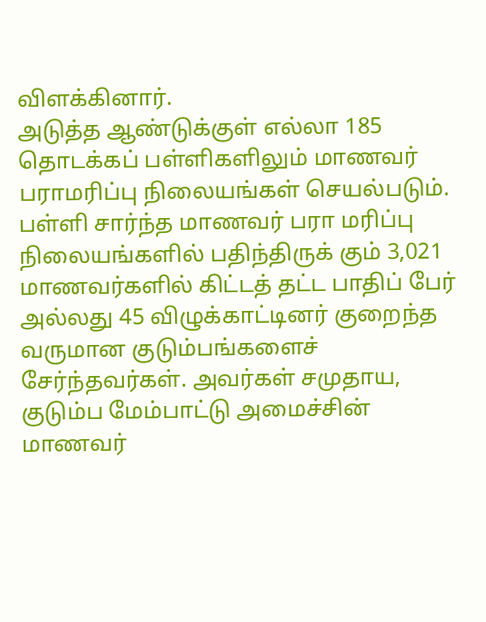விளக்கினார்.
அடுத்த ஆண்டுக்குள் எல்லா 185 தொடக்கப் பள்ளிகளிலும் மாணவர் பராமரிப்பு நிலையங்கள் செயல்படும்.
பள்ளி சார்ந்த மாணவர் பரா மரிப்பு நிலையங்களில் பதிந்திருக் கும் 3,021 மாணவர்களில் கிட்டத் தட்ட பாதிப் பேர் அல்லது 45 விழுக்காட்டினர் குறைந்த வருமான குடும்பங்களைச் சேர்ந்தவர்கள். அவர்கள் சமுதாய, குடும்ப மேம்பாட்டு அமைச்சின் மாணவர்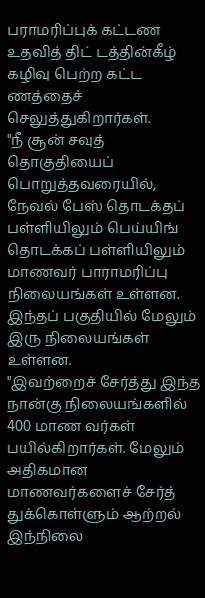பராமரிப்புக் கட்டண உதவித் திட் டத்தின்கீழ் கழிவு பெற்ற கட்ட ணத்தைச் செலுத்துகிறார்கள்.
"நீ சூன் சவுத் தொகுதியைப் பொறுத்தவரையில், நேவல் பேஸ் தொடக்தப் பள்ளியிலும் பெய்யிங் தொடக்கப் பள்ளியிலும் மாணவர் பாராமரிப்பு நிலையங்கள் உள்ளன. இந்தப் பகுதியில் மேலும் இரு நிலையங்கள் உள்ளன.
"இவற்றைச் சேர்த்து இந்த நான்கு நிலையங்களில் 400 மாண வர்கள் பயில்கிறார்கள். மேலும் அதிகமான மாணவர்களைச் சேர்த் துக்கொள்ளும் ஆற்றல் இந்நிலை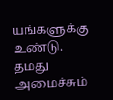யங்களுக்கு உண்டு.
தமது அமைச்சும்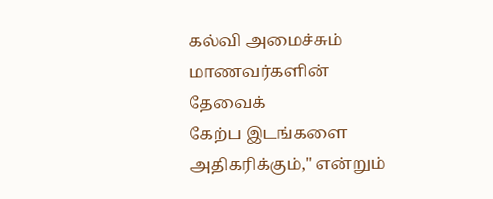கல்வி அமைச்சும் மாணவர்களின் தேவைக்
கேற்ப இடங்களை அதிகரிக்கும்," என்றும்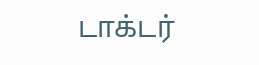டாக்டர்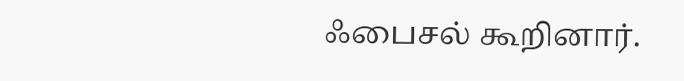ஃபைசல் கூறினார்.